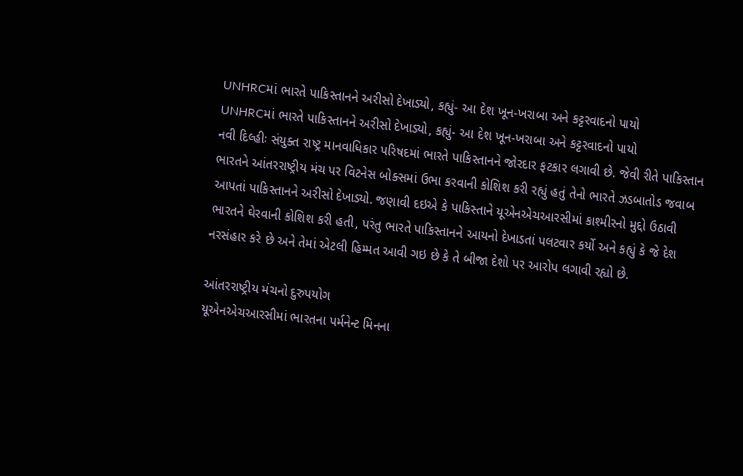UNHRCમાં ભારતે પાકિસ્તાનને અરીસો દેખાડ્યો, કહ્યું- આ દેશ ખૂન-ખરાબા અને કટ્ટરવાદનો પાયો
UNHRCમાં ભારતે પાકિસ્તાનને અરીસો દેખાડ્યો, કહ્યું- આ દેશ ખૂન-ખરાબા અને કટ્ટરવાદનો પાયો
નવી દિલ્હીઃ સંયુક્ત રાષ્ટ્ર માનવાધિકાર પરિષદમાં ભારતે પાકિસ્તાનને જોરદાર ફટકાર લગાવી છે. જેવી રીતે પાકિસ્તાન ભારતને આંતરરાષ્ટ્રીય મંચ પર વિટનેસ બોક્સમાં ઉભા કરવાની કોશિશ કરી રહ્યું હતું તેનો ભારતે ઝડબાતોડ જવાબ આપતાં પાકિસ્તાનને અરીસો દેખાડ્યો. જણાવી દઇએ કે પાકિસ્તાને યૂએનએચઆરસીમાં કાશ્મીરનો મુદ્દો ઉઠાવી ભારતને ઘેરવાની કોશિશ કરી હતી, પરંતુ ભારતે પાકિસ્તાનને આયનો દેખાડતાં પલટવાર કર્યો અને કહ્યું કે જે દેશ નરસંહાર કરે છે અને તેમાં એટલી હિમ્મત આવી ગઇ છે કે તે બીજા દેશો પર આરોપ લગાવી રહ્યો છે.

આંતરરાષ્ટ્રીય મંચનો દુરુપયોગ
યૂએનએચઆરસીમાં ભારતના પર્મનેન્ટ મિનના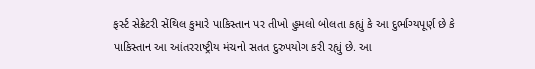ફર્સ્ટ સેક્રેટરી સેંથિલ કુમારે પાકિસ્તાન પર તીખો હુમલો બોલતા કહ્યું કે આ દુર્ભાગ્યપૂર્ણ છે કે પાકિસ્તાન આ આંતરરાષ્ટ્રીય મંચનો સતત દુરુપયોગ કરી રહ્યું છે. આ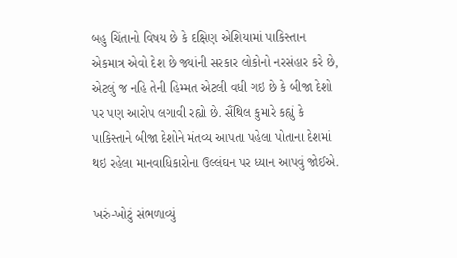બહુ ચિંતાનો વિષય છે કે દક્ષિણ એશિયામાં પાકિસ્તાન એકમાત્ર એવો દેશ છે જ્યાંની સરકાર લોકોનો નરસંહાર કરે છે, એટલું જ નહિ તેની હિમ્મત એટલી વધી ગઇ છે કે બીજા દેશો પર પણ આરોપ લગાવી રહ્યો છે. સૈંથિલ કુમારે કહ્યું કે પાકિસ્તાને બીજા દેશોને મંતવ્ય આપતા પહેલા પોતાના દેશમાં થઇ રહેલા માનવાધિકારોના ઉલ્લંઘન પર ધ્યાન આપવું જોઈએ.

ખરું-ખોટું સંભળાવ્યું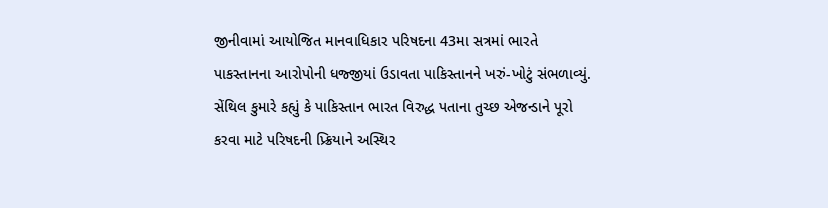જીનીવામાં આયોજિત માનવાધિકાર પરિષદના 43મા સત્રમાં ભારતે પાકસ્તાનના આરોપોની ધજ્જીયાં ઉડાવતા પાકિસ્તાનને ખરું-ખોટું સંભળાવ્યું. સેંથિલ કુમારે કહ્યું કે પાકિસ્તાન ભારત વિરુદ્ધ પતાના તુચ્છ એજન્ડાને પૂરો કરવા માટે પરિષદની પ્ર્ક્રિયાને અસ્થિર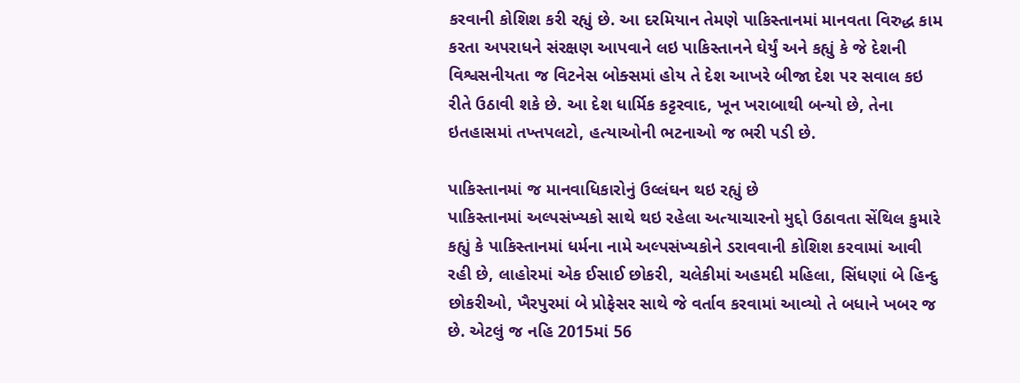કરવાની કોશિશ કરી રહ્યું છે. આ દરમિયાન તેમણે પાકિસ્તાનમાં માનવતા વિરુદ્ધ કામ કરતા અપરાધને સંરક્ષણ આપવાને લઇ પાકિસ્તાનને ઘેર્યું અને કહ્યું કે જે દેશની વિશ્વસનીયતા જ વિટનેસ બોક્સમાં હોય તે દેશ આખરે બીજા દેશ પર સવાલ કઇ રીતે ઉઠાવી શકે છે. આ દેશ ધાર્મિક કટ્ટરવાદ, ખૂન ખરાબાથી બન્યો છે, તેના ઇતહાસમાં તખ્તપલટો, હત્યાઓની ભટનાઓ જ ભરી પડી છે.

પાકિસ્તાનમાં જ માનવાધિકારોનું ઉલ્લંઘન થઇ રહ્યું છે
પાકિસ્તાનમાં અલ્પસંખ્યકો સાથે થઇ રહેલા અત્યાચારનો મુદ્દો ઉઠાવતા સેંથિલ કુમારે કહ્યું કે પાકિસ્તાનમાં ધર્મના નામે અલ્પસંખ્યકોને ડરાવવાની કોશિશ કરવામાં આવી રહી છે, લાહોરમાં એક ઈસાઈ છોકરી, ચલેકીમાં અહમદી મહિલા, સિંધણાં બે હિન્દુ છોકરીઓ, ખૈરપુરમાં બે પ્રોફેસર સાથે જે વર્તાવ કરવામાં આવ્યો તે બધાને ખબર જ છે. એટલું જ નહિ 2015માં 56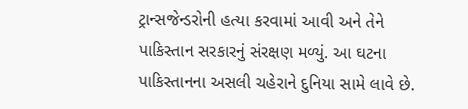ટ્રાન્સજેન્ડરોની હત્યા કરવામાં આવી અને તેને પાકિસ્તાન સરકારનું સંરક્ષણ મળ્યું. આ ઘટના પાકિસ્તાનના અસલી ચહેરાને દુનિયા સામે લાવે છે.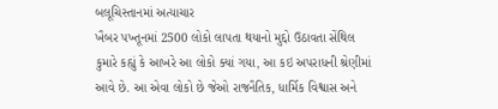બલૂચિસ્તાનમાં અત્યાચાર
ખૈબર પખ્તૂનમાં 2500 લોકો લાપતા થયાનો મુદ્દો ઉઠાવતા સેંથિલ કુમારે કહ્યું કે આખરે આ લોકો ક્યાં ગયા, આ કઇ અપરાધની શ્રેણીમાં આવે છે. આ એવા લોકો છે જેઓ રાજનૈતિક, ધાર્મિક વિશ્વાસ અને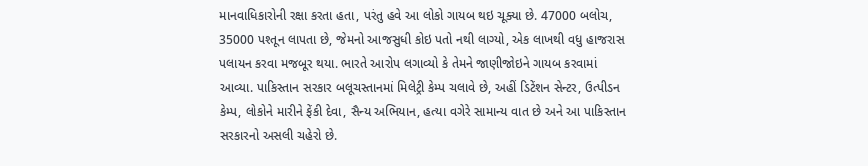માનવાધિકારોની રક્ષા કરતા હતા, પરંતુ હવે આ લોકો ગાયબ થઇ ચૂક્યા છે. 47000 બલોચ, 35000 પશ્તૂન લાપતા છે, જેમનો આજસુધી કોઇ પતો નથી લાગ્યો, એક લાખથી વધુ હાજરાસ પલાયન કરવા મજબૂર થયા. ભારતે આરોપ લગાવ્યો કે તેમને જાણીજોઇને ગાયબ કરવામાં આવ્યા. પાકિસ્તાન સરકાર બલૂચસ્તાનમાં મિલેટ્રી કેમ્પ ચલાવે છે, અહીં ડિટેંશન સેન્ટર, ઉત્પીડન કેમ્પ, લોકોને મારીને ફેંકી દેવા, સૈન્ય અભિયાન, હત્યા વગેરે સામાન્ય વાત છે અને આ પાકિસ્તાન સરકારનો અસલી ચહેરો છે.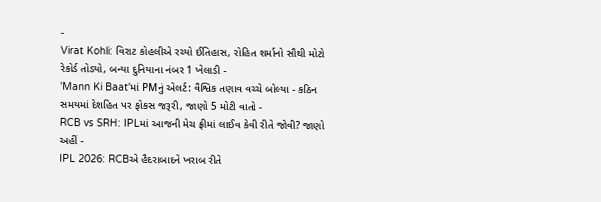-
Virat Kohli: વિરાટ કોહલીએ રચ્યો ઈતિહાસ, રોહિત શર્માનો સૌથી મોટો રેકોર્ડ તોડ્યો, બન્યા દુનિયાના નંબર 1 ખેલાડી -
'Mann Ki Baat'માં PMનું એલર્ટ: વૈશ્વિક તણાવ વચ્ચે બોલ્યા - કઠિન સમયમાં દેશહિત પર ફોકસ જરૂરી, જાણો 5 મોટી વાતો -
RCB vs SRH: IPLમાં આજની મેચ ફ્રીમાં લાઈવ કેવી રીતે જોવી? જાણો અહીં -
IPL 2026: RCBએ હૈદરાબાદને ખરાબ રીતે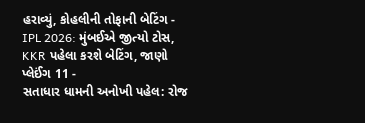હરાવ્યું, કોહલીની તોફાની બેટિંગ -
IPL 2026: મુંબઈએ જીત્યો ટોસ, KKR પહેલા કરશે બેટિંગ, જાણો પ્લેઈંગ 11 -
સતાધાર ધામની અનોખી પહેલ: રોજ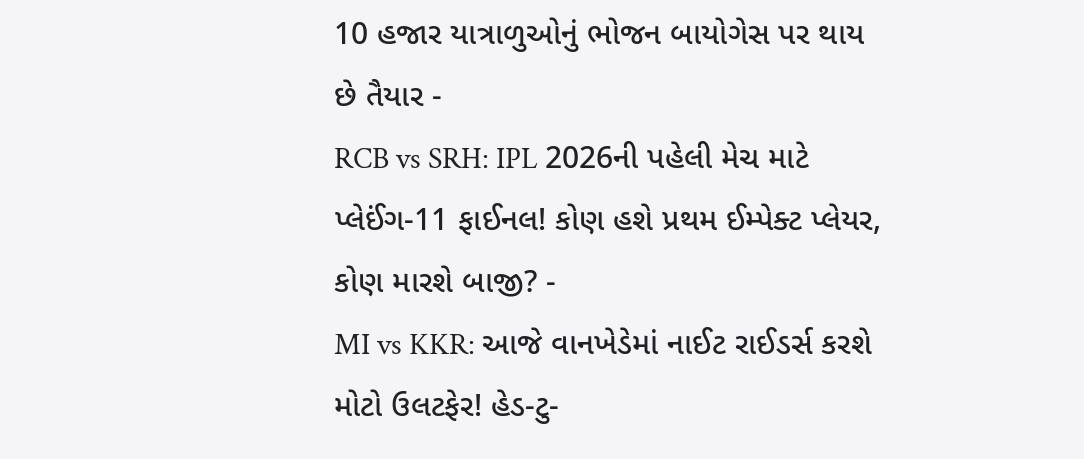10 હજાર યાત્રાળુઓનું ભોજન બાયોગેસ પર થાય છે તૈયાર -
RCB vs SRH: IPL 2026ની પહેલી મેચ માટે પ્લેઈંગ-11 ફાઈનલ! કોણ હશે પ્રથમ ઈમ્પેક્ટ પ્લેયર, કોણ મારશે બાજી? -
MI vs KKR: આજે વાનખેડેમાં નાઈટ રાઈડર્સ કરશે મોટો ઉલટફેર! હેડ-ટુ-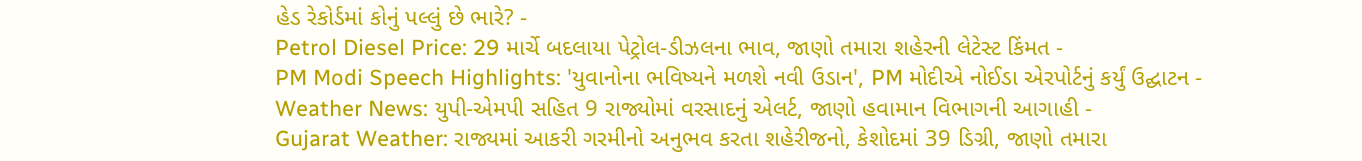હેડ રેકોર્ડમાં કોનું પલ્લું છે ભારે? -
Petrol Diesel Price: 29 માર્ચે બદલાયા પેટ્રોલ-ડીઝલના ભાવ, જાણો તમારા શહેરની લેટેસ્ટ કિંમત -
PM Modi Speech Highlights: 'યુવાનોના ભવિષ્યને મળશે નવી ઉડાન', PM મોદીએ નોઈડા એરપોર્ટનું કર્યું ઉદ્ઘાટન -
Weather News: યુપી-એમપી સહિત 9 રાજ્યોમાં વરસાદનું એલર્ટ, જાણો હવામાન વિભાગની આગાહી -
Gujarat Weather: રાજ્યમાં આકરી ગરમીનો અનુભવ કરતા શહેરીજનો, કેશોદમાં 39 ડિગ્રી, જાણો તમારા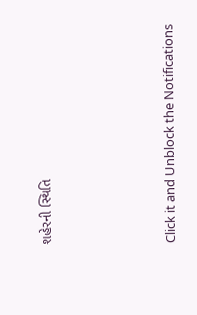શહેરની સ્થિતિ





Click it and Unblock the Notifications